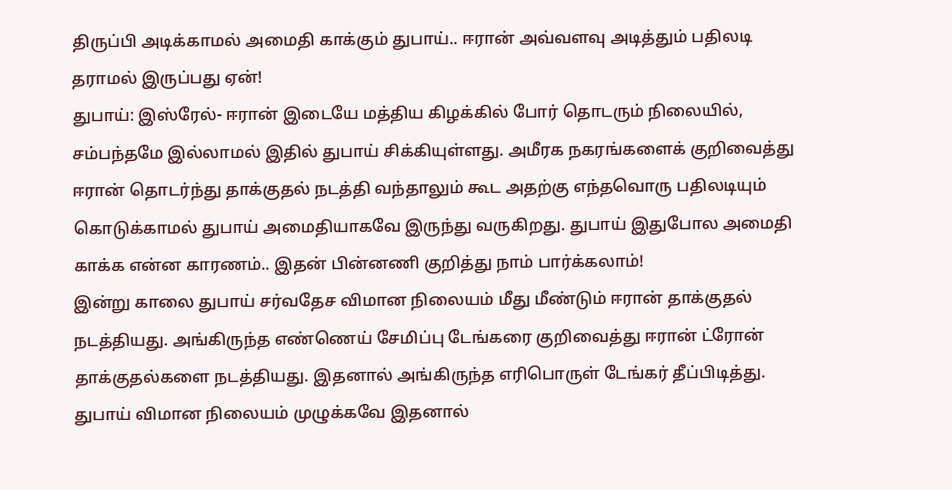திருப்பி அடிக்காமல் அமைதி காக்கும் துபாய்.. ஈரான் அவ்வளவு அடித்தும் பதிலடி தராமல் இருப்பது ஏன்!
துபாய்: இஸ்ரேல்- ஈரான் இடையே மத்திய கிழக்கில் போர் தொடரும் நிலையில், சம்பந்தமே இல்லாமல் இதில் துபாய் சிக்கியுள்ளது. அமீரக நகரங்களைக் குறிவைத்து ஈரான் தொடர்ந்து தாக்குதல் நடத்தி வந்தாலும் கூட அதற்கு எந்தவொரு பதிலடியும் கொடுக்காமல் துபாய் அமைதியாகவே இருந்து வருகிறது. துபாய் இதுபோல அமைதி காக்க என்ன காரணம்.. இதன் பின்னணி குறித்து நாம் பார்க்கலாம்!
இன்று காலை துபாய் சர்வதேச விமான நிலையம் மீது மீண்டும் ஈரான் தாக்குதல் நடத்தியது. அங்கிருந்த எண்ணெய் சேமிப்பு டேங்கரை குறிவைத்து ஈரான் ட்ரோன் தாக்குதல்களை நடத்தியது. இதனால் அங்கிருந்த எரிபொருள் டேங்கர் தீப்பிடித்து. துபாய் விமான நிலையம் முழுக்கவே இதனால்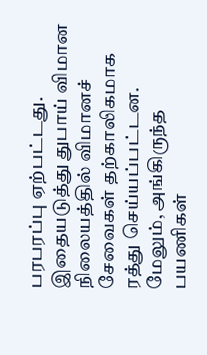பரபரப்பு ஏற்பட்டது. இதையடுத்து துபாய் விமான நிலையத்தில் விமானச் சேவைகள் தற்காலிகமாக ரத்து செய்யப்பட்டன. மேலும், அங்கிருந்த பயணிகள்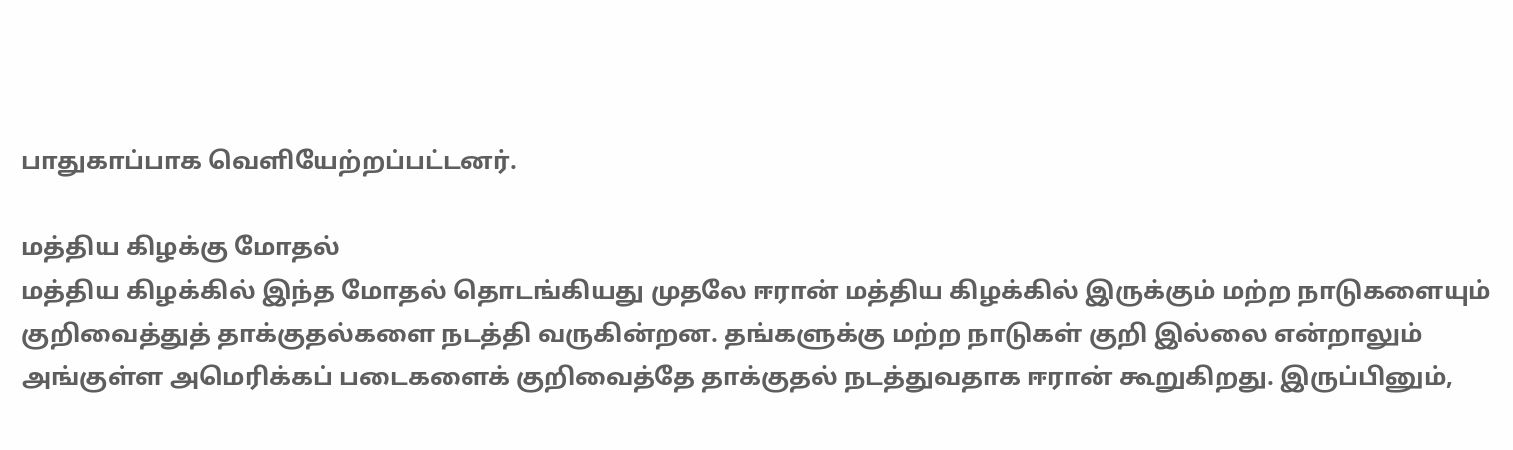பாதுகாப்பாக வெளியேற்றப்பட்டனர்.

மத்திய கிழக்கு மோதல்
மத்திய கிழக்கில் இந்த மோதல் தொடங்கியது முதலே ஈரான் மத்திய கிழக்கில் இருக்கும் மற்ற நாடுகளையும் குறிவைத்துத் தாக்குதல்களை நடத்தி வருகின்றன. தங்களுக்கு மற்ற நாடுகள் குறி இல்லை என்றாலும் அங்குள்ள அமெரிக்கப் படைகளைக் குறிவைத்தே தாக்குதல் நடத்துவதாக ஈரான் கூறுகிறது. இருப்பினும்,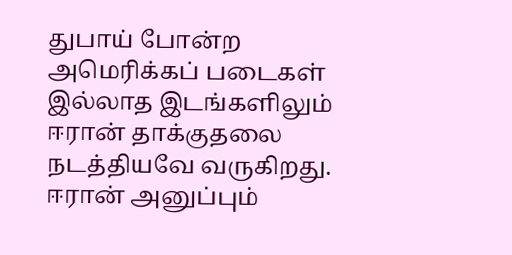துபாய் போன்ற அமெரிக்கப் படைகள் இல்லாத இடங்களிலும் ஈரான் தாக்குதலை நடத்தியவே வருகிறது.
ஈரான் அனுப்பும்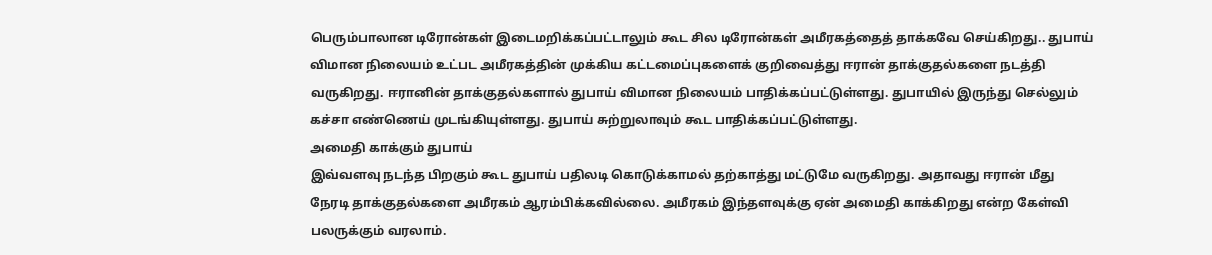பெரும்பாலான டிரோன்கள் இடைமறிக்கப்பட்டாலும் கூட சில டிரோன்கள் அமீரகத்தைத் தாக்கவே செய்கிறது.. துபாய் விமான நிலையம் உட்பட அமீரகத்தின் முக்கிய கட்டமைப்புகளைக் குறிவைத்து ஈரான் தாக்குதல்களை நடத்தி வருகிறது. ஈரானின் தாக்குதல்களால் துபாய் விமான நிலையம் பாதிக்கப்பட்டுள்ளது. துபாயில் இருந்து செல்லும் கச்சா எண்ணெய் முடங்கியுள்ளது. துபாய் சுற்றுலாவும் கூட பாதிக்கப்பட்டுள்ளது.
அமைதி காக்கும் துபாய்
இவ்வளவு நடந்த பிறகும் கூட துபாய் பதிலடி கொடுக்காமல் தற்காத்து மட்டுமே வருகிறது. அதாவது ஈரான் மீது நேரடி தாக்குதல்களை அமீரகம் ஆரம்பிக்கவில்லை. அமீரகம் இந்தளவுக்கு ஏன் அமைதி காக்கிறது என்ற கேள்வி பலருக்கும் வரலாம்.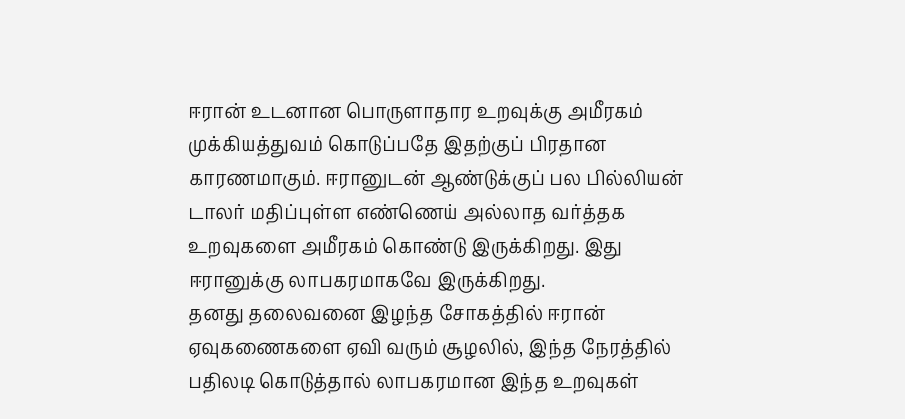ஈரான் உடனான பொருளாதார உறவுக்கு அமீரகம் முக்கியத்துவம் கொடுப்பதே இதற்குப் பிரதான காரணமாகும். ஈரானுடன் ஆண்டுக்குப் பல பில்லியன் டாலர் மதிப்புள்ள எண்ணெய் அல்லாத வர்த்தக உறவுகளை அமீரகம் கொண்டு இருக்கிறது. இது ஈரானுக்கு லாபகரமாகவே இருக்கிறது.
தனது தலைவனை இழந்த சோகத்தில் ஈரான் ஏவுகணைகளை ஏவி வரும் சூழலில், இந்த நேரத்தில் பதிலடி கொடுத்தால் லாபகரமான இந்த உறவுகள்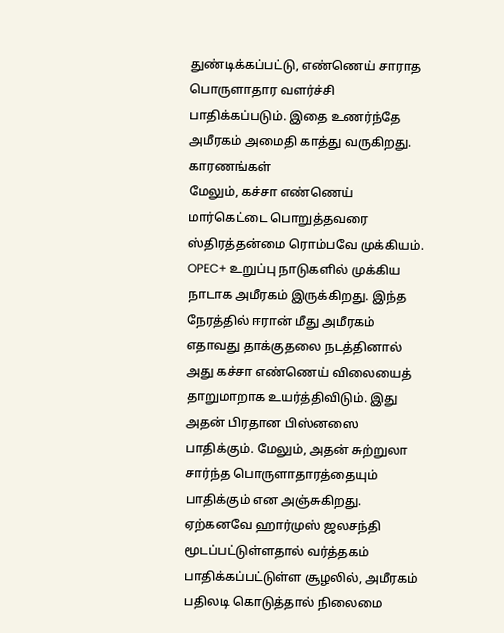துண்டிக்கப்பட்டு, எண்ணெய் சாராத பொருளாதார வளர்ச்சி பாதிக்கப்படும். இதை உணர்ந்தே அமீரகம் அமைதி காத்து வருகிறது.
காரணங்கள்
மேலும், கச்சா எண்ணெய் மார்கெட்டை பொறுத்தவரை ஸ்திரத்தன்மை ரொம்பவே முக்கியம். OPEC+ உறுப்பு நாடுகளில் முக்கிய நாடாக அமீரகம் இருக்கிறது. இந்த நேரத்தில் ஈரான் மீது அமீரகம் எதாவது தாக்குதலை நடத்தினால் அது கச்சா எண்ணெய் விலையைத் தாறுமாறாக உயர்த்திவிடும். இது அதன் பிரதான பிஸ்னஸை பாதிக்கும். மேலும், அதன் சுற்றுலா சார்ந்த பொருளாதாரத்தையும் பாதிக்கும் என அஞ்சுகிறது. ஏற்கனவே ஹார்முஸ் ஜலசந்தி மூடப்பட்டுள்ளதால் வர்த்தகம் பாதிக்கப்பட்டுள்ள சூழலில், அமீரகம் பதிலடி கொடுத்தால் நிலைமை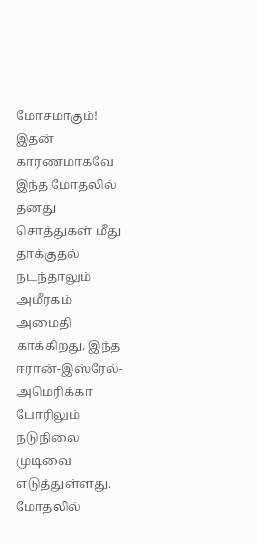மோசமாகும்!
இதன் காரணமாகவே இந்த மோதலில் தனது சொத்துகள் மீது தாக்குதல் நடந்தாலும் அமீரகம் அமைதி காக்கிறது. இந்த ஈரான்-இஸ்ரேல்-அமெரிக்கா போரிலும் நடுநிலை முடிவை எடுத்துள்ளது. மோதலில்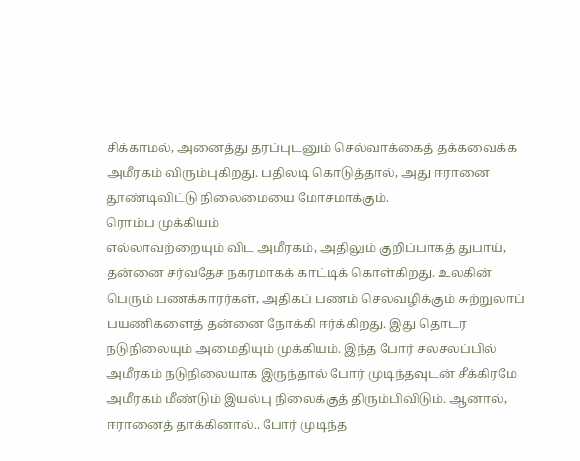சிக்காமல், அனைத்து தரப்புடனும் செல்வாக்கைத் தக்கவைக்க அமீரகம் விரும்புகிறது. பதிலடி கொடுத்தால், அது ஈரானை தூண்டிவிட்டு நிலைமையை மோசமாக்கும்.
ரொம்ப முக்கியம்
எல்லாவற்றையும் விட அமீரகம், அதிலும் குறிப்பாகத் துபாய், தன்னை சர்வதேச நகரமாகக் காட்டிக் கொள்கிறது. உலகின் பெரும் பணக்காரர்கள், அதிகப் பணம் செலவழிக்கும் சுற்றுலாப் பயணிகளைத் தன்னை நோக்கி ஈர்க்கிறது. இது தொடர நடுநிலையும் அமைதியும் முக்கியம். இந்த போர் சலசலப்பில் அமீரகம் நடுநிலையாக இருந்தால் போர் முடிந்தவுடன் சீக்கிரமே அமீரகம் மீண்டும் இயல்பு நிலைக்குத் திரும்பிவிடும். ஆனால், ஈரானைத் தாக்கினால்.. போர் முடிந்த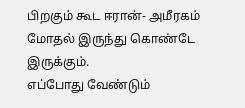பிறகும் கூட ஈரான்- அமீரகம் மோதல் இருந்து கொண்டே இருக்கும்.
எப்போது வேண்டும்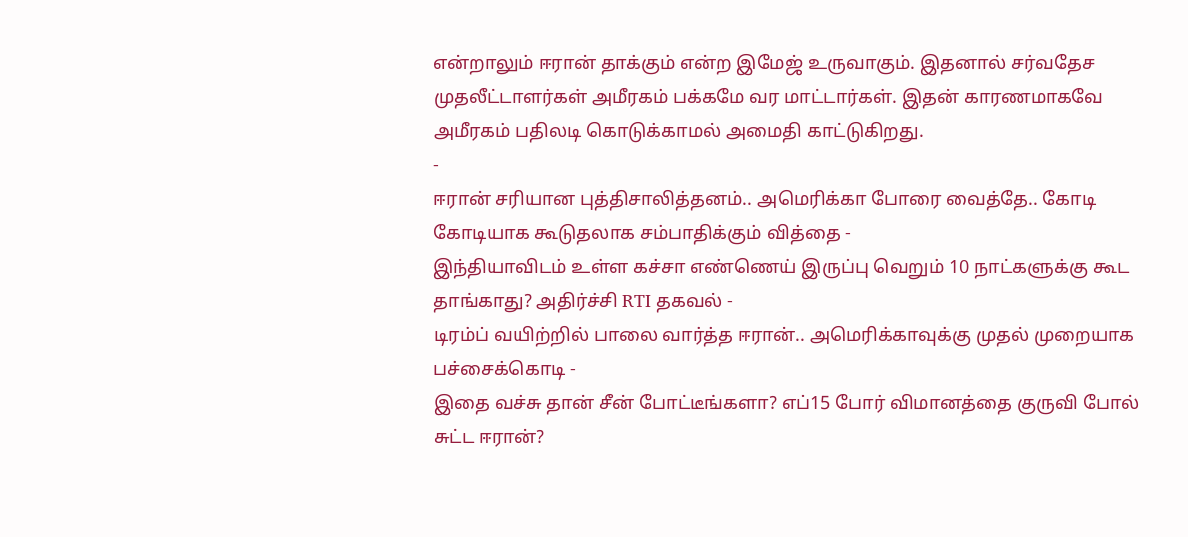என்றாலும் ஈரான் தாக்கும் என்ற இமேஜ் உருவாகும். இதனால் சர்வதேச முதலீட்டாளர்கள் அமீரகம் பக்கமே வர மாட்டார்கள். இதன் காரணமாகவே அமீரகம் பதிலடி கொடுக்காமல் அமைதி காட்டுகிறது.
-
ஈரான் சரியான புத்திசாலித்தனம்.. அமெரிக்கா போரை வைத்தே.. கோடி கோடியாக கூடுதலாக சம்பாதிக்கும் வித்தை -
இந்தியாவிடம் உள்ள கச்சா எண்ணெய் இருப்பு வெறும் 10 நாட்களுக்கு கூட தாங்காது? அதிர்ச்சி RTI தகவல் -
டிரம்ப் வயிற்றில் பாலை வார்த்த ஈரான்.. அமெரிக்காவுக்கு முதல் முறையாக பச்சைக்கொடி -
இதை வச்சு தான் சீன் போட்டீங்களா? எப்15 போர் விமானத்தை குருவி போல் சுட்ட ஈரான்?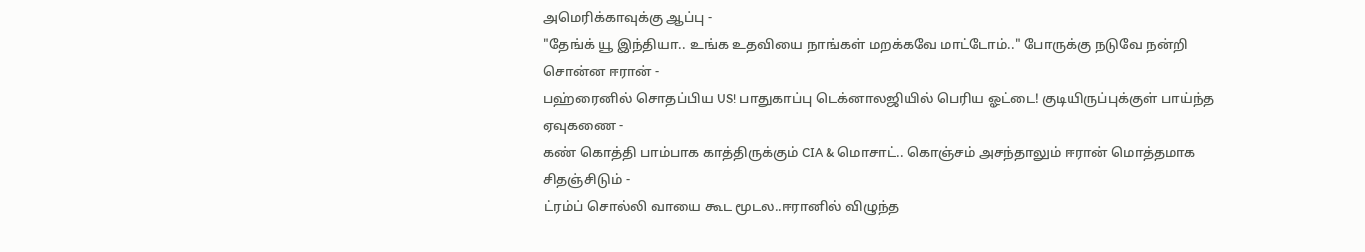அமெரிக்காவுக்கு ஆப்பு -
"தேங்க் யூ இந்தியா.. உங்க உதவியை நாங்கள் மறக்கவே மாட்டோம்.." போருக்கு நடுவே நன்றி சொன்ன ஈரான் -
பஹ்ரைனில் சொதப்பிய US! பாதுகாப்பு டெக்னாலஜியில் பெரிய ஓட்டை! குடியிருப்புக்குள் பாய்ந்த ஏவுகணை -
கண் கொத்தி பாம்பாக காத்திருக்கும் CIA & மொசாட்.. கொஞ்சம் அசந்தாலும் ஈரான் மொத்தமாக சிதஞ்சிடும் -
ட்ரம்ப் சொல்லி வாயை கூட மூடல..ஈரானில் விழுந்த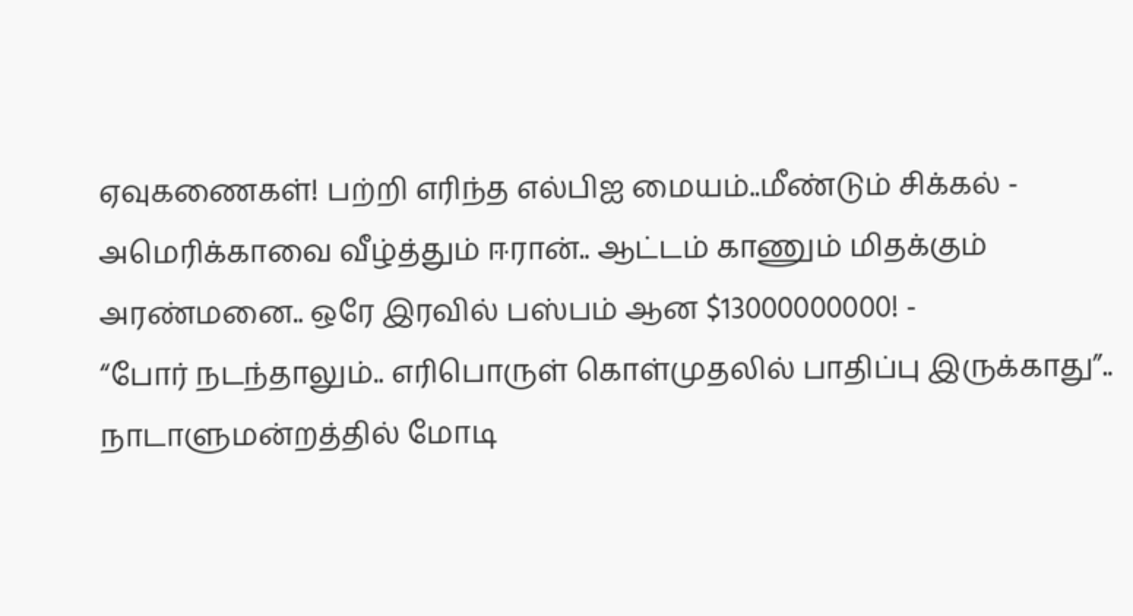ஏவுகணைகள்! பற்றி எரிந்த எல்பிஐ மையம்..மீண்டும் சிக்கல் -
அமெரிக்காவை வீழ்த்தும் ஈரான்.. ஆட்டம் காணும் மிதக்கும் அரண்மனை.. ஒரே இரவில் பஸ்பம் ஆன $13000000000! -
“போர் நடந்தாலும்.. எரிபொருள் கொள்முதலில் பாதிப்பு இருக்காது”.. நாடாளுமன்றத்தில் மோடி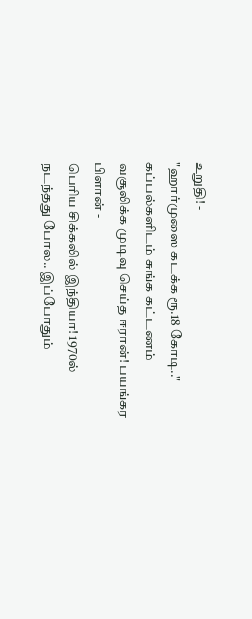உறுதி! -
"ஹார்முஸை கடக்க ரூ.18 கோடி.." கப்பல்களிடம் சுங்க கட்டணம் வசூலிக்க முடிவு செய்த ஈரான்! பயங்கர பிளான் -
பெரிய சிக்கலில் இந்தியா! 1970ல் நடந்தது போல.. இப்போதும்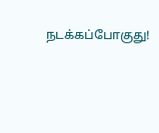நடக்கப்போகுது!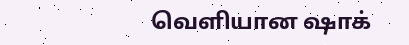வெளியான ஷாக்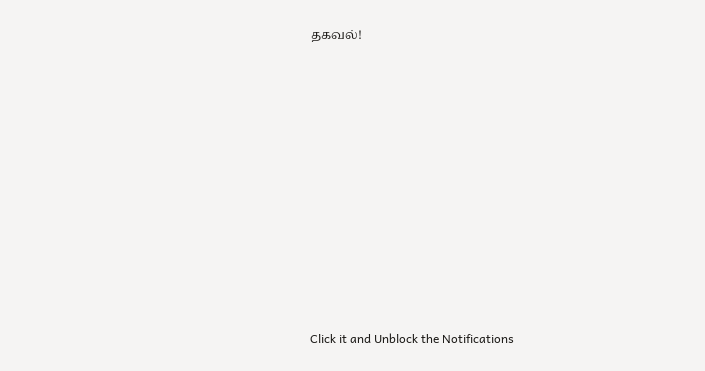தகவல்!












Click it and Unblock the Notifications